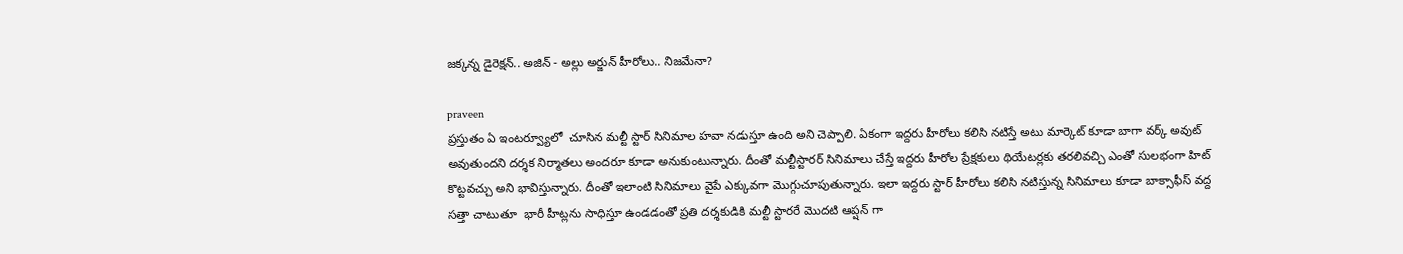జక్కన్న డైరెక్షన్.. అజిన్ - అల్లు అర్జున్ హీరోలు.. నిజమేనా?

praveen
ప్రస్తుతం ఏ ఇంటర్వ్యూలో  చూసిన మల్టీ స్టార్ సినిమాల హవా నడుస్తూ ఉంది అని చెప్పాలి. ఏకంగా ఇద్దరు హీరోలు కలిసి నటిస్తే అటు మార్కెట్ కూడా బాగా వర్క్ అవుట్ అవుతుందని దర్శక నిర్మాతలు అందరూ కూడా అనుకుంటున్నారు. దీంతో మల్టీస్టారర్ సినిమాలు చేస్తే ఇద్దరు హీరోల ప్రేక్షకులు థియేటర్లకు తరలివచ్చి ఎంతో సులభంగా హిట్ కొట్టవచ్చు అని భావిస్తున్నారు. దీంతో ఇలాంటి సినిమాలు వైపే ఎక్కువగా మొగ్గుచూపుతున్నారు. ఇలా ఇద్దరు స్టార్ హీరోలు కలిసి నటిస్తున్న సినిమాలు కూడా బాక్సాఫీస్ వద్ద సత్తా చాటుతూ  భారీ హీట్లను సాధిస్తూ ఉండడంతో ప్రతి దర్శకుడికి మల్టీ స్టారరే మొదటి ఆప్షన్ గా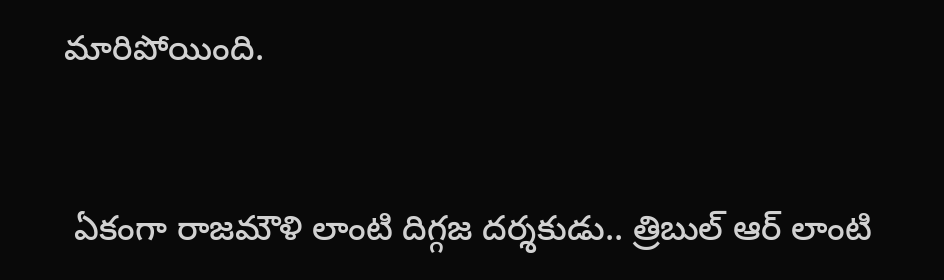మారిపోయింది.


 ఏకంగా రాజమౌళి లాంటి దిగ్గజ దర్శకుడు.. త్రిబుల్ ఆర్ లాంటి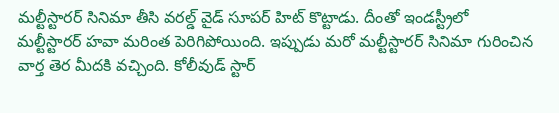మల్టీస్టారర్ సినిమా తీసి వరల్డ్ వైడ్ సూపర్ హిట్ కొట్టాడు. దీంతో ఇండస్ట్రీలో మల్టీస్టారర్ హవా మరింత పెరిగిపోయింది. ఇప్పుడు మరో మల్టీస్టారర్ సినిమా గురించిన వార్త తెర మీదకి వచ్చింది. కోలీవుడ్ స్టార్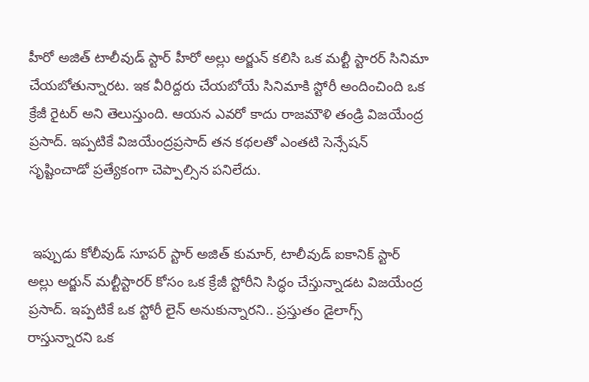హీరో అజిత్ టాలీవుడ్ స్టార్ హీరో అల్లు అర్జున్ కలిసి ఒక మల్టీ స్టారర్ సినిమా చేయబోతున్నారట. ఇక వీరిద్దరు చేయబోయే సినిమాకి స్టోరీ అందించింది ఒక క్రేజీ రైటర్ అని తెలుస్తుంది. ఆయన ఎవరో కాదు రాజమౌళి తండ్రి విజయేంద్ర ప్రసాద్. ఇప్పటికే విజయేంద్రప్రసాద్ తన కథలతో ఎంతటి సెన్సేషన్ సృష్టించాడో ప్రత్యేకంగా చెప్పాల్సిన పనిలేదు.


 ఇప్పుడు కోలీవుడ్ సూపర్ స్టార్ అజిత్ కుమార్, టాలీవుడ్ ఐకానిక్ స్టార్ అల్లు అర్జున్ మల్టీస్టారర్ కోసం ఒక క్రేజీ స్టోరీని సిద్ధం చేస్తున్నాడట విజయేంద్ర ప్రసాద్. ఇప్పటికే ఒక స్టోరీ లైన్ అనుకున్నారని.. ప్రస్తుతం డైలాగ్స్ రాస్తున్నారని ఒక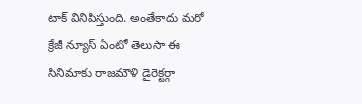టాక్ వినిపిస్తుంది. అంతేకాదు మరో క్రేజీ న్యూస్ ఏంటో తెలుసా ఈ సినిమాకు రాజమౌళి డైరెక్టర్గా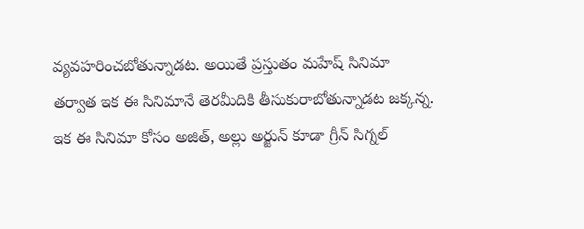వ్యవహరించబోతున్నాడట. అయితే ప్రస్తుతం మహేష్ సినిమా తర్వాత ఇక ఈ సినిమానే తెరమీదికి తీసుకురాబోతున్నాడట జక్కన్న. ఇక ఈ సినిమా కోసం అజిత్, అల్లు అర్జున్ కూడా గ్రీన్ సిగ్నల్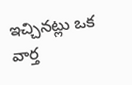ఇచ్చినట్లు ఒక వార్త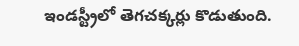ఇండస్ట్రీలో తెగచక్కర్లు కొడుతుంది.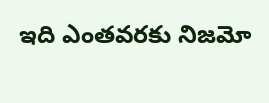ఇది ఎంతవరకు నిజమో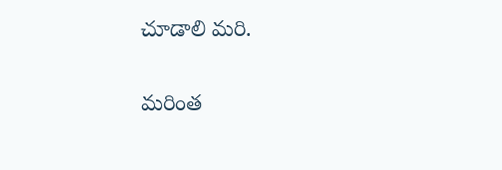చూడాలి మరి.

మరింత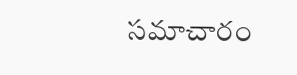సమాచారం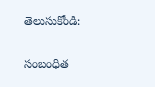తెలుసుకోండి:

సంబంధిత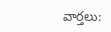వార్తలు: